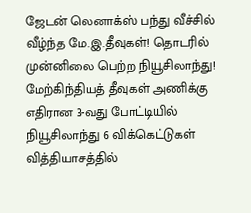ஜேடன் லெனாக்ஸ் பந்து வீச்சில் வீழ்ந்த மே.இ.தீவுகள்! தொடரில் முன்னிலை பெற்ற நியூசிலாந்து!
மேற்கிந்தியத் தீவுகள் அணிக்கு எதிரான 3-வது போட்டியில் நியூசிலாந்து 6 விக்கெட்டுகள் வித்தியாசத்தில்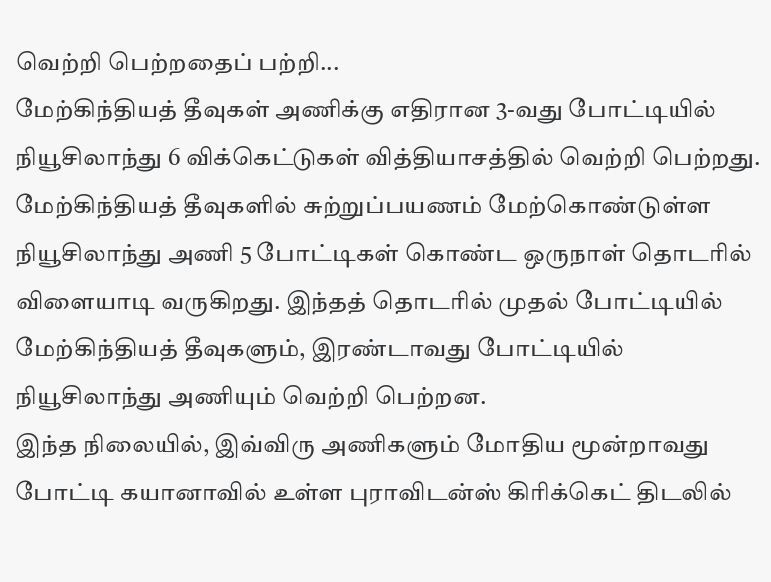வெற்றி பெற்றதைப் பற்றி...
மேற்கிந்தியத் தீவுகள் அணிக்கு எதிரான 3-வது போட்டியில் நியூசிலாந்து 6 விக்கெட்டுகள் வித்தியாசத்தில் வெற்றி பெற்றது.
மேற்கிந்தியத் தீவுகளில் சுற்றுப்பயணம் மேற்கொண்டுள்ள நியூசிலாந்து அணி 5 போட்டிகள் கொண்ட ஒருநாள் தொடரில் விளையாடி வருகிறது. இந்தத் தொடரில் முதல் போட்டியில் மேற்கிந்தியத் தீவுகளும், இரண்டாவது போட்டியில் நியூசிலாந்து அணியும் வெற்றி பெற்றன.
இந்த நிலையில், இவ்விரு அணிகளும் மோதிய மூன்றாவது போட்டி கயானாவில் உள்ள புராவிடன்ஸ் கிரிக்கெட் திடலில்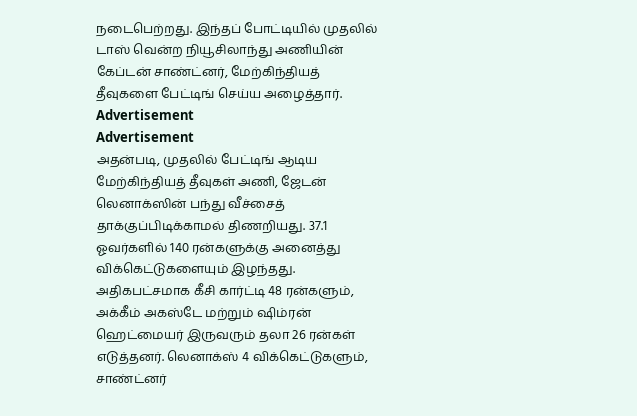நடைபெற்றது. இந்தப் போட்டியில் முதலில் டாஸ் வென்ற நியூசிலாந்து அணியின் கேப்டன் சாண்ட்னர், மேற்கிந்தியத் தீவுகளை பேட்டிங் செய்ய அழைத்தார்.
Advertisement
Advertisement
அதன்படி, முதலில் பேட்டிங் ஆடிய மேற்கிந்தியத் தீவுகள் அணி, ஜேடன் லெனாக்ஸின் பந்து வீச்சைத் தாக்குப்பிடிக்காமல் திணறியது. 37.1 ஓவர்களில் 140 ரன்களுக்கு அனைத்து விக்கெட்டுகளையும் இழந்தது.
அதிகபட்சமாக கீசி கார்ட்டி 48 ரன்களும், அக்கீம் அகஸ்டே மற்றும் ஷிம்ரன் ஹெட்மையர் இருவரும் தலா 26 ரன்கள் எடுத்தனர். லெனாக்ஸ் 4 விக்கெட்டுகளும், சாண்ட்னர்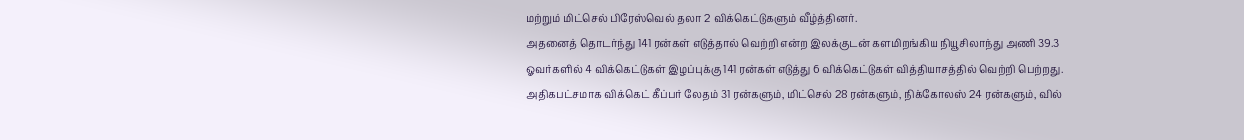மற்றும் மிட்செல் பிரேஸ்வெல் தலா 2 விக்கெட்டுகளும் வீழ்த்தினர்.
அதனைத் தொடர்ந்து 141 ரன்கள் எடுத்தால் வெற்றி என்ற இலக்குடன் களமிறங்கிய நியூசிலாந்து அணி 39.3 ஓவர்களில் 4 விக்கெட்டுகள் இழப்புக்கு 141 ரன்கள் எடுத்து 6 விக்கெட்டுகள் வித்தியாசத்தில் வெற்றி பெற்றது.
அதிகபட்சமாக விக்கெட் கீப்பர் லேதம் 31 ரன்களும், மிட்செல் 28 ரன்களும், நிக்கோலஸ் 24 ரன்களும், வில்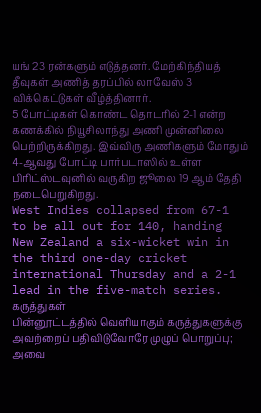யங் 23 ரன்களும் எடுத்தனர். மேற்கிந்தியத் தீவுகள் அணித் தரப்பில் லாவேஸ் 3 விக்கெட்டுகள் வீழ்த்தினார்.
5 போட்டிகள் கொண்ட தொடரில் 2-1 என்ற கணக்கில் நியூசிலாந்து அணி முன்னிலை பெற்றிருக்கிறது. இவ்விரு அணிகளும் மோதும் 4-ஆவது போட்டி பார்படாஸில் உள்ள பிரிட்ஸ்டவுனில் வருகிற ஜூலை 19 ஆம் தேதி நடைபெறுகிறது.
West Indies collapsed from 67-1 to be all out for 140, handing New Zealand a six-wicket win in the third one-day cricket international Thursday and a 2-1 lead in the five-match series.
கருத்துகள்
பின்னூட்டத்தில் வெளியாகும் கருத்துகளுக்கு அவற்றைப் பதிவிடுவோரே முழுப் பொறுப்பு; அவை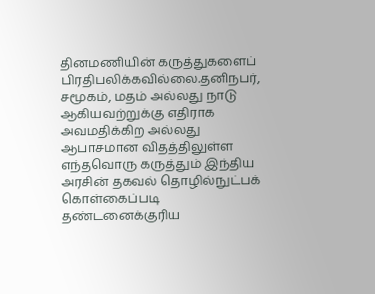தினமணியின் கருத்துகளைப் பிரதிபலிக்கவில்லை.தனிநபர், சமூகம், மதம் அல்லது நாடு ஆகியவற்றுக்கு எதிராக அவமதிக்கிற அல்லது ஆபாசமான விதத்திலுள்ள எந்தவொரு கருத்தும் இந்திய அரசின் தகவல் தொழில்நுட்பக் கொள்கைப்படி தண்டனைக்குரிய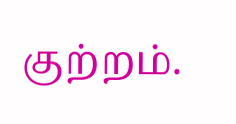குற்றம்.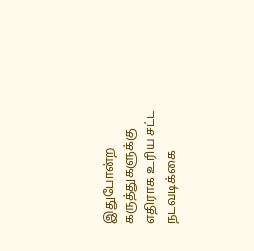இதுபோன்ற கருத்துகளுக்கு எதிராக உரிய சட்ட நடவடிக்கை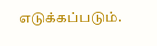எடுக்கப்படும்.